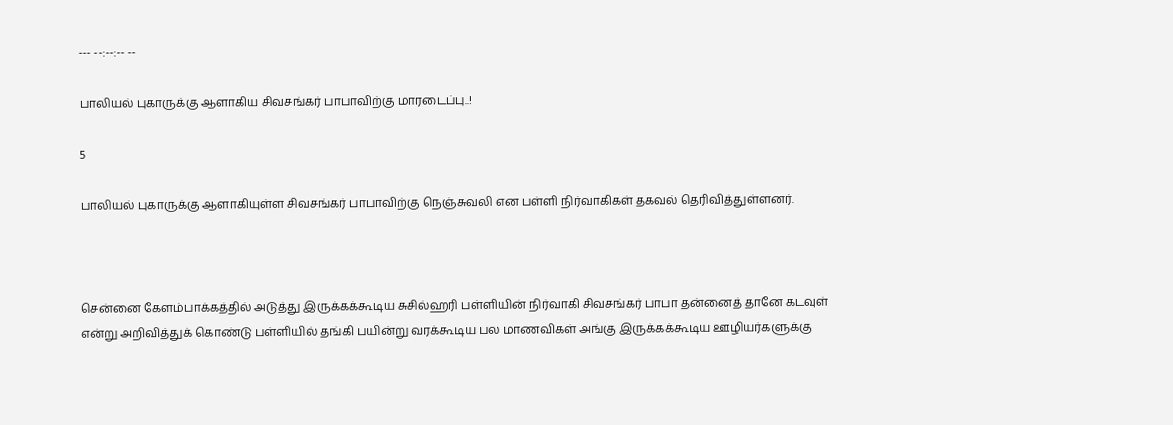--- --:--:-- --

பாலியல் புகாருக்கு ஆளாகிய சிவசங்கர் பாபாவிற்கு மாரடைப்பு..!

5

பாலியல் புகாருக்கு ஆளாகியுள்ள சிவசங்கர் பாபாவிற்கு நெஞ்சுவலி என பள்ளி நிர்வாகிகள் தகவல் தெரிவித்துள்ளனர்.



சென்னை கேளம்பாக்கத்தில் அடுத்து இருக்கக்கூடிய சுசில்ஹரி பள்ளியின் நிர்வாகி சிவசங்கர் பாபா தன்னைத் தானே கடவுள் என்று அறிவித்துக் கொண்டு பள்ளியில் தங்கி பயின்று வரக்கூடிய பல மாணவிகள் அங்கு இருக்கக்கூடிய ஊழியர்களுக்கு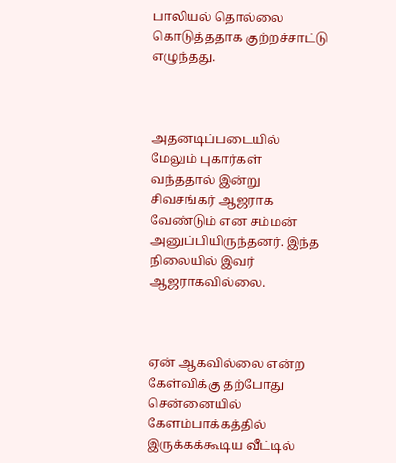பாலியல் தொல்லை கொடுத்ததாக குற்றச்சாட்டு எழுந்தது.



அதனடிப்படையில் மேலும் புகார்கள் வந்ததால் இன்று சிவசங்கர் ஆஜராக வேண்டும் என சம்மன் அனுப்பியிருந்தனர். இந்த நிலையில் இவர் ஆஜராகவில்லை.



ஏன் ஆகவில்லை என்ற கேள்விக்கு தற்போது சென்னையில் கேளம்பாக்கத்தில் இருக்கக்கூடிய வீட்டில்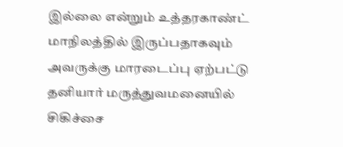இல்லை என்றும் உத்தரகாண்ட் மாநிலத்தில் இருப்பதாகவும் அவருக்கு மாரடைப்பு ஏற்பட்டு தனியார் மருத்துவமனையில் சிகிச்சை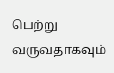பெற்று வருவதாகவும்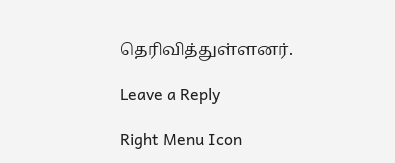தெரிவித்துள்ளனர்.

Leave a Reply

Right Menu Icon